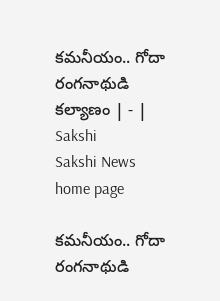కమనీయం.. గోదా రంగనాథుడి కల్యాణం | - | Sakshi
Sakshi News home page

కమనీయం.. గోదా రంగనాథుడి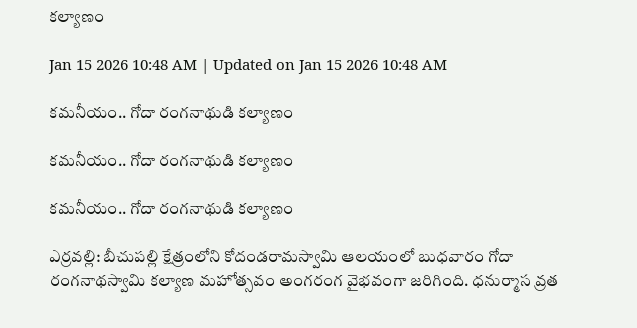కల్యాణం

Jan 15 2026 10:48 AM | Updated on Jan 15 2026 10:48 AM

కమనీయం.. గోదా రంగనాథుడి కల్యాణం

కమనీయం.. గోదా రంగనాథుడి కల్యాణం

కమనీయం.. గోదా రంగనాథుడి కల్యాణం

ఎర్రవల్లి: బీచుపల్లి క్షేత్రంలోని కోదండరామస్వామి ఆలయంలో బుధవారం గోదా రంగనాథస్వామి కల్యాణ మహోత్సవం అంగరంగ వైభవంగా జరిగింది. ధనుర్మాస వ్రత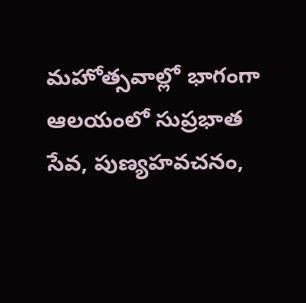మహోత్సవాల్లో భాగంగా ఆలయంలో సుప్రభాత సేవ, పుణ్యహవచనం,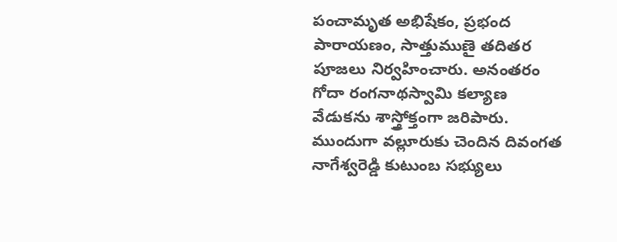పంచామృత అభిషేకం, ప్రభంద పారాయణం, సాత్తుముణై తదితర పూజలు నిర్వహించారు. అనంతరం గోదా రంగనాథస్వామి కల్యాణ వేడుకను శాస్త్రోక్తంగా జరిపారు. ముందుగా వల్లూరుకు చెందిన దివంగత నాగేశ్వరెడ్డి కుటుంబ సభ్యులు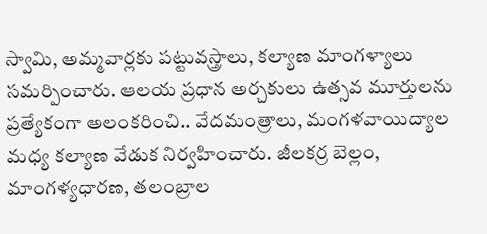స్వామి, అమ్మవార్లకు పట్టువస్త్రాలు, కల్యాణ మాంగళ్యాలు సమర్పించారు. ఆలయ ప్రధాన అర్చకులు ఉత్సవ మూర్తులను ప్రత్యేకంగా అలంకరించి.. వేదమంత్రాలు, మంగళవాయిద్యాల మధ్య కల్యాణ వేడుక నిర్వహించారు. జీలకర్ర బెల్లం, మాంగళ్యధారణ, తలంబ్రాల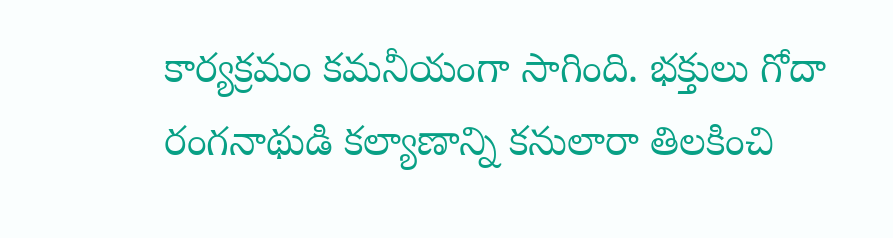కార్యక్రమం కమనీయంగా సాగింది. భక్తులు గోదా రంగనాథుడి కల్యాణాన్ని కనులారా తిలకించి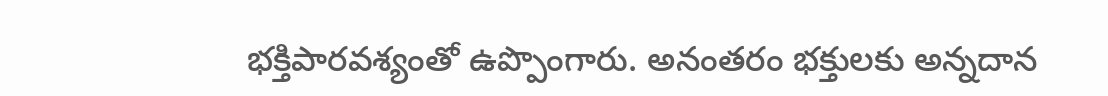భక్తిపారవశ్యంతో ఉప్పొంగారు. అనంతరం భక్తులకు అన్నదాన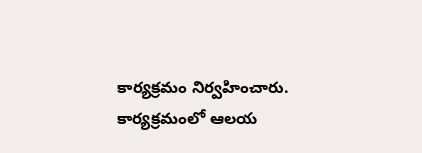కార్యక్రమం నిర్వహించారు. కార్యక్రమంలో ఆలయ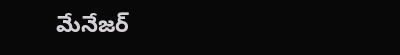మేనేజర్‌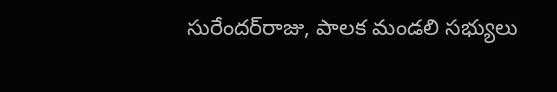సురేందర్‌రాజు, పాలక మండలి సభ్యులు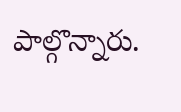పాల్గొన్నారు.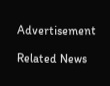Advertisement

Related News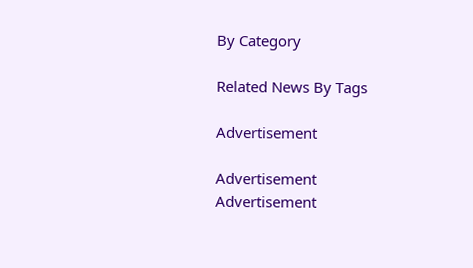By Category

Related News By Tags

Advertisement

Advertisement
Advertisement